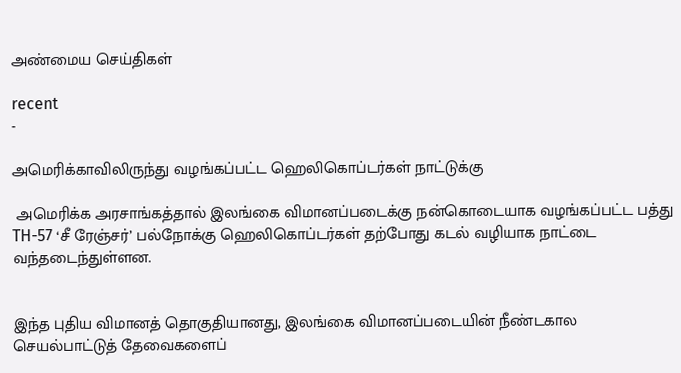அண்மைய செய்திகள்

recent
-

அமெரிக்காவிலிருந்து வழங்கப்பட்ட ஹெலிகொப்டர்கள் நாட்டுக்கு

 அமெரிக்க அரசாங்கத்தால் இலங்கை விமானப்படைக்கு நன்கொடையாக வழங்கப்பட்ட பத்து TH-57 ‘சீ ரேஞ்சர்’ பல்நோக்கு ஹெலிகொப்டர்கள் தற்போது கடல் வழியாக நாட்டை வந்தடைந்துள்ளன.


இந்த புதிய விமானத் தொகுதியானது, இலங்கை விமானப்படையின் நீண்டகால செயல்பாட்டுத் தேவைகளைப்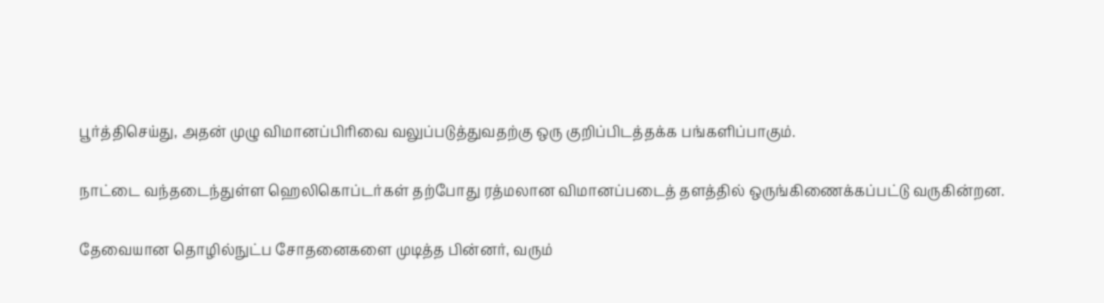பூர்த்திசெய்து, அதன் முழு விமானப்பிரிவை வலுப்படுத்துவதற்கு ஒரு குறிப்பிடத்தக்க பங்களிப்பாகும்.

நாட்டை வந்தடைந்துள்ள ஹெலிகொப்டர்கள் தற்போது ரத்மலான விமானப்படைத் தளத்தில் ஒருங்கிணைக்கப்பட்டு வருகின்றன.

தேவையான தொழில்நுட்ப சோதனைகளை முடித்த பின்னர், வரும்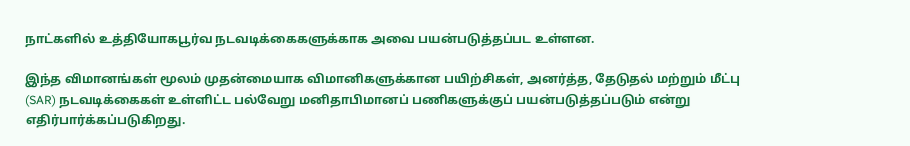நாட்களில் உத்தியோகபூர்வ நடவடிக்கைகளுக்காக அவை பயன்படுத்தப்பட உள்ளன.

இந்த விமானங்கள் மூலம் முதன்மையாக விமானிகளுக்கான பயிற்சிகள், அனர்த்த, தேடுதல் மற்றும் மீட்பு (SAR) நடவடிக்கைகள் உள்ளிட்ட பல்வேறு மனிதாபிமானப் பணிகளுக்குப் பயன்படுத்தப்படும் என்று எதிர்பார்க்கப்படுகிறது.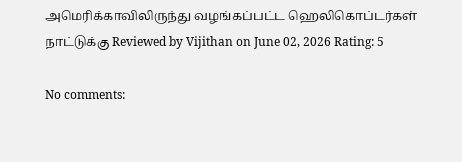அமெரிக்காவிலிருந்து வழங்கப்பட்ட ஹெலிகொப்டர்கள் நாட்டுக்கு Reviewed by Vijithan on June 02, 2026 Rating: 5

No comments: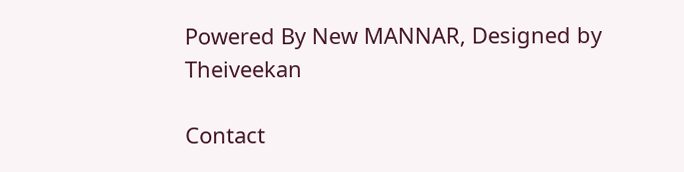Powered By New MANNAR, Designed by Theiveekan

Contact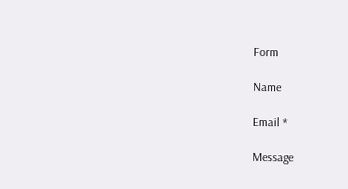Form

Name

Email *

Message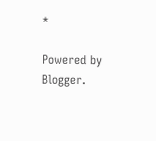*

Powered by Blogger.